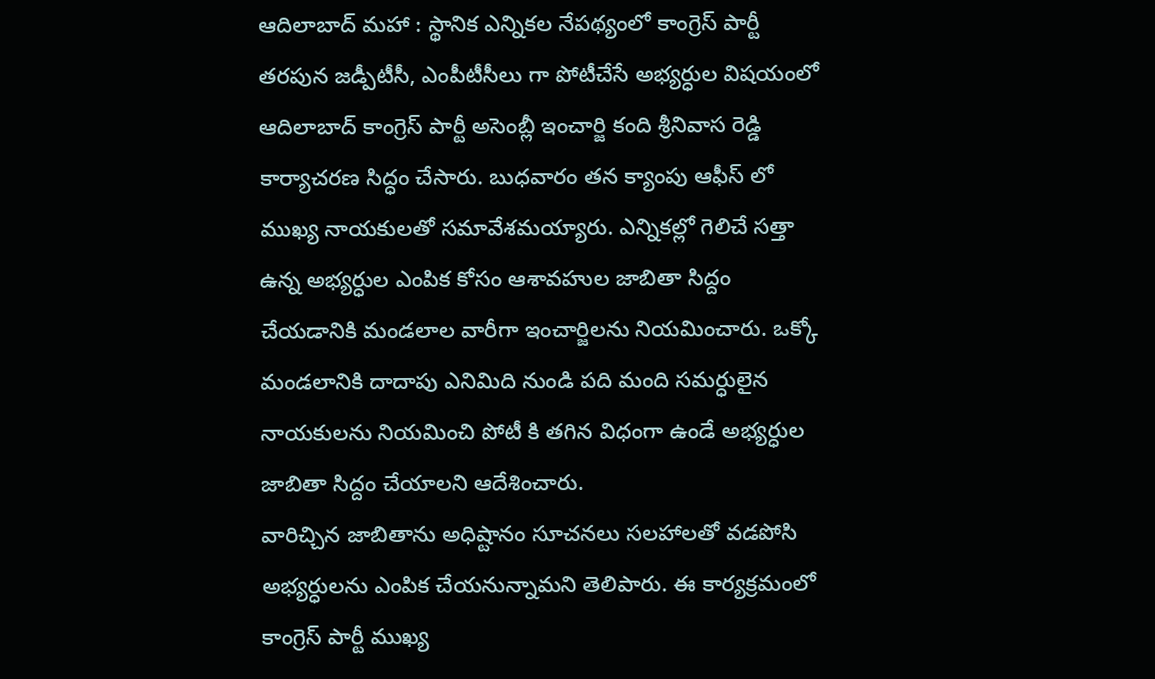ఆదిలాబాద్ మహా : స్థానిక ఎన్నికల నేపథ్యంలో కాంగ్రెస్ పార్టీ తరపున జడ్పీటీసీ, ఎంపీటీసీలు గా పోటీచేసే అభ్యర్ధుల విషయంలో ఆదిలాబాద్ కాంగ్రెస్ పార్టీ అసెంబ్లీ ఇంచార్జి కంది శ్రీనివాస రెడ్డి కార్యాచరణ సిద్ధం చేసారు. బుధవారం తన క్యాంపు ఆఫీస్ లో ముఖ్య నాయకులతో సమావేశమయ్యారు. ఎన్నికల్లో గెలిచే సత్తా ఉన్న అభ్యర్ధుల ఎంపిక కోసం ఆశావహుల జాబితా సిద్దం చేయడానికి మండలాల వారీగా ఇంచార్జిలను నియమించారు. ఒక్కో మండలానికి దాదాపు ఎనిమిది నుండి పది మంది సమర్ధులైన నాయకులను నియమించి పోటీ కి తగిన విధంగా ఉండే అభ్యర్ధుల జాబితా సిద్దం చేయాలని ఆదేశించారు.
వారిచ్చిన జాబితాను అధిష్టానం సూచనలు సలహాలతో వడపోసి అభ్యర్ధులను ఎంపిక చేయనున్నామని తెలిపారు. ఈ కార్యక్రమంలో కాంగ్రెస్ పార్టీ ముఖ్య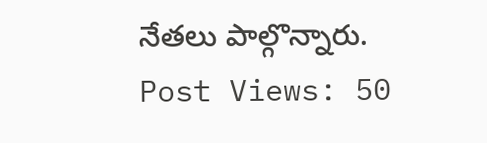నేతలు పాల్గొన్నారు.
Post Views: 50